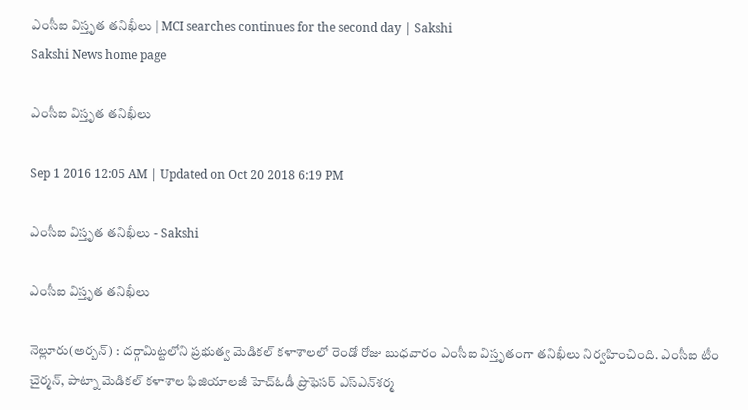ఎంసీఐ విస్తృత తనిఖీలు | MCI searches continues for the second day | Sakshi
Sakshi News home page

ఎంసీఐ విస్తృత తనిఖీలు

Sep 1 2016 12:05 AM | Updated on Oct 20 2018 6:19 PM

ఎంసీఐ విస్తృత తనిఖీలు - Sakshi

ఎంసీఐ విస్తృత తనిఖీలు

నెల్లూరు(అర్బన్‌) : దర్గామిట్టలోని ప్రభుత్వ మెడికల్‌ కళాశాలలో రెండో రోజు బుధవారం ఎంసీఐ విస్తృతంగా తనిఖీలు నిర్వహించింది. ఎంసీఐ టీం చైర్మన్, పాట్నా మెడికల్‌ కళాశాల ఫిజియాలజీ హెచ్‌ఓడీ ప్రొఫెసర్‌ ఎస్‌ఎన్‌శర్మ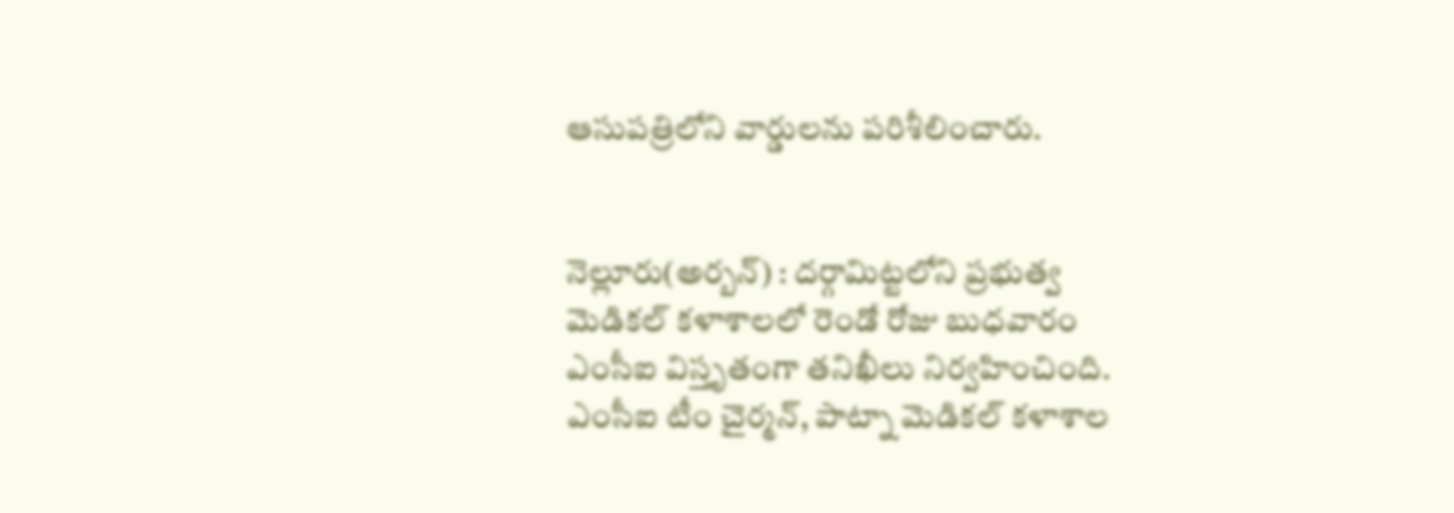ఆసుపత్రిలోని వార్డులను పరిశీలించారు.


నెల్లూరు(అర్బన్‌) : దర్గామిట్టలోని ప్రభుత్వ మెడికల్‌ కళాశాలలో రెండో రోజు బుధవారం ఎంసీఐ విస్తృతంగా తనిఖీలు నిర్వహించింది. ఎంసీఐ టీం చైర్మన్, పాట్నా మెడికల్‌ కళాశాల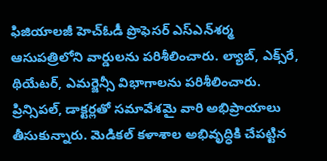ఫిజియాలజీ హెచ్‌ఓడీ ప్రొఫెసర్‌ ఎస్‌ఎన్‌శర్మ ఆసుపత్రిలోని వార్డులను పరిశీలించారు. ల్యాబ్, ఎక్స్‌రే, థియేటర్, ఎమర్జెన్సీ విభాగాలను పరిశీలించారు. ప్రిన్సిపల్, డాక్టర్లతో సమావేశమై వారి అభిప్రాయాలు తీసుకున్నారు. మెడికల్‌ కళాశాల అభివృద్ధికి చేపట్టిన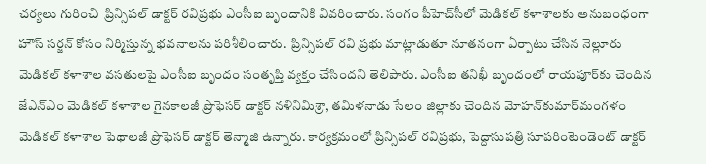చర్యలు గురించి  ప్రిన్సిపల్‌ డాక్టర్‌ రవిప్రభు ఎంసీఐ బృందానికి వివరించారు. సంగం పీహెచ్‌సీలో మెడికల్‌ కళాశాలకు అనుబంధంగా హౌస్‌ సర్జన్‌ కోసం నిర్మిస్తున్న భవనాలను పరిశీలించారు.  ప్రిన్సిపల్‌ రవి ప్రభు మాట్లాడుతూ నూతనంగా ఏర్పాటు చేసిన నెల్లూరు మెడికల్‌ కళాశాల వసతులపై ఎంసీఐ బృందం సంతృప్తి వ్యక్తం చేసిందని తెలిపారు. ఎంసీఐ తనిఖీ బృందంలో రాయపూర్‌కు చెందిన జేఎన్‌ఎం మెడికల్‌ కళాశాల గైనకాలజీ ప్రొఫెసర్‌ డాక్టర్‌ నళినిమిశ్రా, తమిళనాడు సేలం జిల్లాకు చెందిన మోహన్‌కుమార్‌మంగళం మెడికల్‌ కళాశాల పెథాలజీ ప్రొఫెసర్‌ డాక్టర్‌ తెన్మాజి ఉన్నారు. కార్యక్రమంలో ప్రిన్సిపల్‌ రవిప్రభు, పెద్దాసుపత్రి సూపరింటెండెంట్‌ డాక్టర్‌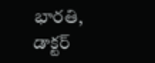భారతి, డాక్టర్‌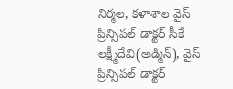నిర్మల, కళాశాల వైస్‌ ప్రిన్సిపల్‌ డాక్టర్‌ సీకే లక్ష్మీదేవి(అడ్మిన్‌), వైస్‌ ప్రిన్సిపల్‌ డాక్టర్‌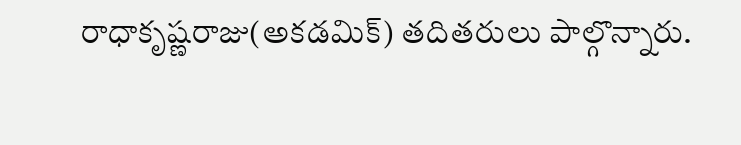రాధాకృష్ణరాజు(అకడమిక్‌) తదితరులు పాల్గొన్నారు.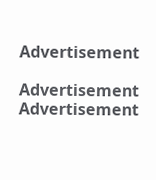Advertisement

Advertisement
Advertisement